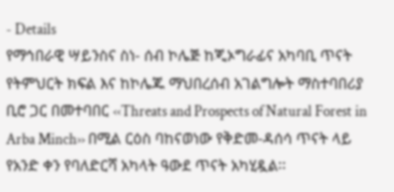- Details
የማኅበራዊ ሣይንስና ስነ- ሰብ ኮሌጅ ከጂኦግራፊና አካባቢ ጥናት የትምህርት ክፍል እና ከኮሌጁ ማህበረሰብ አገልግሎት ማስተባበሪያ ቢሮ ጋር በመተባበር ‹‹Threats and Prospects of Natural Forest in Arba Minch›› በሚል ርዕስ ባከናወነው የቅድመ-ዳሰሳ ጥናት ላይ የአንድ ቀን የባለድርሻ አካላት ዓውደ ጥናት አካሂዷል፡፡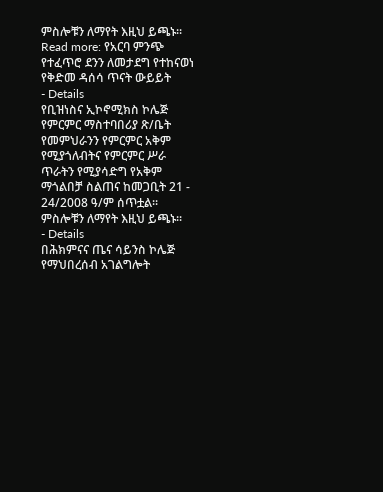ምስሎቹን ለማየት እዚህ ይጫኑ፡፡
Read more: የአርባ ምንጭ የተፈጥሮ ደንን ለመታደግ የተከናወነ የቅድመ ዳሰሳ ጥናት ውይይት
- Details
የቢዝነስና ኢኮኖሚክስ ኮሌጅ የምርምር ማስተባበሪያ ጽ/ቤት የመምህራንን የምርምር አቅም የሚያጎለብትና የምርምር ሥራ ጥራትን የሚያሳድግ የአቅም ማጎልበቻ ስልጠና ከመጋቢት 21 - 24/2008 ዓ/ም ሰጥቷል፡፡ ምስሎቹን ለማየት እዚህ ይጫኑ፡፡
- Details
በሕክምናና ጤና ሳይንስ ኮሌጅ የማህበረሰብ አገልግሎት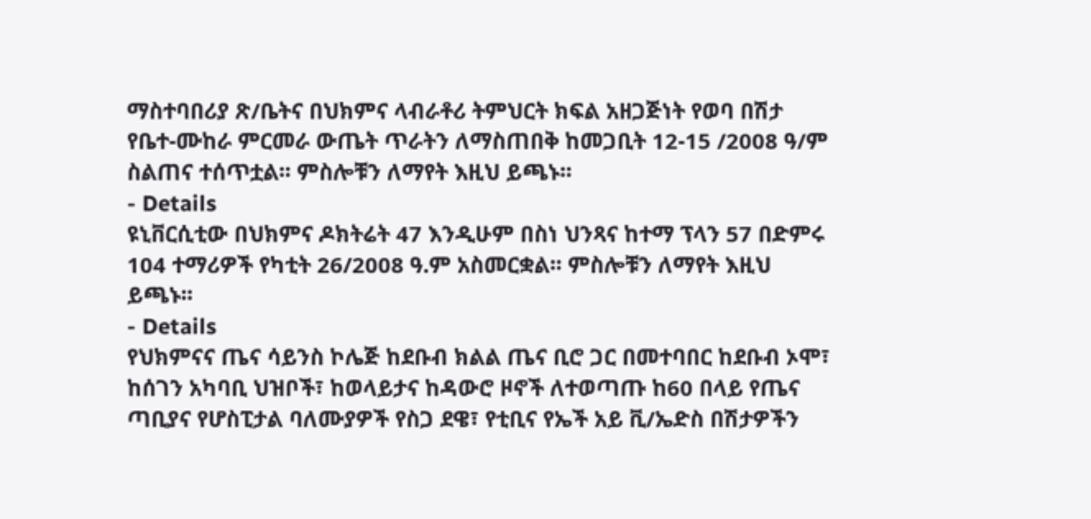ማስተባበሪያ ጽ/ቤትና በህክምና ላብራቶሪ ትምህርት ክፍል አዘጋጅነት የወባ በሽታ የቤተ-ሙከራ ምርመራ ውጤት ጥራትን ለማስጠበቅ ከመጋቢት 12-15 /2008 ዓ/ም ስልጠና ተሰጥቷል፡፡ ምስሎቹን ለማየት እዚህ ይጫኑ፡፡
- Details
ዩኒቨርሲቲው በህክምና ዶክትሬት 47 እንዲሁም በስነ ህንጻና ከተማ ፕላን 57 በድምሩ 104 ተማሪዎች የካቲት 26/2008 ዓ.ም አስመርቋል፡፡ ምስሎቹን ለማየት እዚህ ይጫኑ፡፡
- Details
የህክምናና ጤና ሳይንስ ኮሌጅ ከደቡብ ክልል ጤና ቢሮ ጋር በመተባበር ከደቡብ ኦሞ፣ ከሰገን አካባቢ ህዝቦች፣ ከወላይታና ከዳውሮ ዞኖች ለተወጣጡ ከ60 በላይ የጤና ጣቢያና የሆስፒታል ባለሙያዎች የስጋ ደዌ፣ የቲቢና የኤች አይ ቪ/ኤድስ በሽታዎችን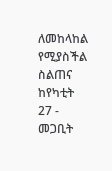ለመከላከል የሚያስችል ስልጠና ከየካቲት 27 - መጋቢት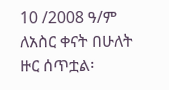10 /2008 ዓ/ም ለአስር ቀናት በሁለት ዙር ሰጥቷል፡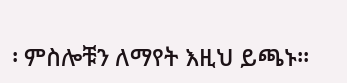፡ ምስሎቹን ለማየት እዚህ ይጫኑ፡፡